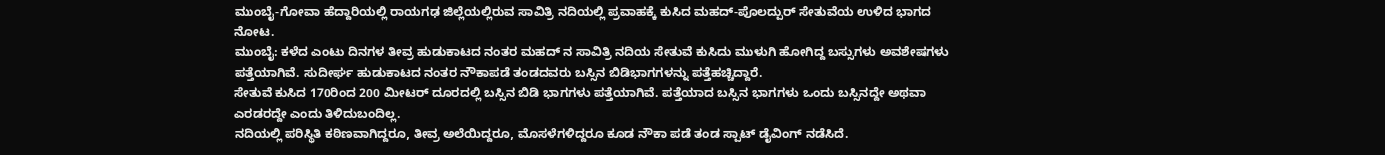ಮುಂಬೈ-ಗೋವಾ ಹೆದ್ದಾರಿಯಲ್ಲಿ ರಾಯಗಢ ಜಿಲ್ಲೆಯಲ್ಲಿರುವ ಸಾವಿತ್ರಿ ನದಿಯಲ್ಲಿ ಪ್ರವಾಹಕ್ಕೆ ಕುಸಿದ ಮಹದ್-ಪೊಲದ್ಪುರ್ ಸೇತುವೆಯ ಉಳಿದ ಭಾಗದ ನೋಟ.
ಮುಂಬೈ: ಕಳೆದ ಎಂಟು ದಿನಗಳ ತೀವ್ರ ಹುಡುಕಾಟದ ನಂತರ ಮಹದ್ ನ ಸಾವಿತ್ರಿ ನದಿಯ ಸೇತುವೆ ಕುಸಿದು ಮುಳುಗಿ ಹೋಗಿದ್ದ ಬಸ್ಸುಗಳು ಅವಶೇಷಗಳು ಪತ್ತೆಯಾಗಿವೆ. ಸುದೀರ್ಘ ಹುಡುಕಾಟದ ನಂತರ ನೌಕಾಪಡೆ ತಂಡದವರು ಬಸ್ಸಿನ ಬಿಡಿಭಾಗಗಳನ್ನು ಪತ್ತೆಹಚ್ಚಿದ್ದಾರೆ.
ಸೇತುವೆ ಕುಸಿದ 170ರಿಂದ 200 ಮೀಟರ್ ದೂರದಲ್ಲಿ ಬಸ್ಸಿನ ಬಿಡಿ ಭಾಗಗಳು ಪತ್ತೆಯಾಗಿವೆ. ಪತ್ತೆಯಾದ ಬಸ್ಸಿನ ಭಾಗಗಳು ಒಂದು ಬಸ್ಸಿನದ್ದೇ ಅಥವಾ ಎರಡರದ್ದೇ ಎಂದು ತಿಳಿದುಬಂದಿಲ್ಲ.
ನದಿಯಲ್ಲಿ ಪರಿಸ್ಥಿತಿ ಕಠಿಣವಾಗಿದ್ದರೂ, ತೀವ್ರ ಅಲೆಯಿದ್ದರೂ, ಮೊಸಳೆಗಳಿದ್ದರೂ ಕೂಡ ನೌಕಾ ಪಡೆ ತಂಡ ಸ್ಪಾಟ್ ಡೈವಿಂಗ್ ನಡೆಸಿದೆ.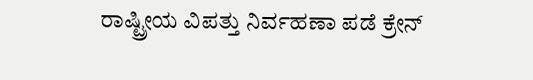ರಾಷ್ಟ್ರೀಯ ವಿಪತ್ತು ನಿರ್ವಹಣಾ ಪಡೆ ಕ್ರೇನ್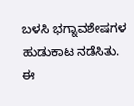ಬಳಸಿ ಭಗ್ನಾವಶೇಷಗಳ ಹುಡುಕಾಟ ನಡೆಸಿತು. ಈ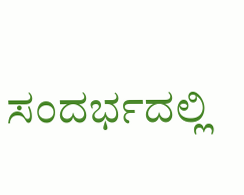ಸಂದರ್ಭದಲ್ಲಿ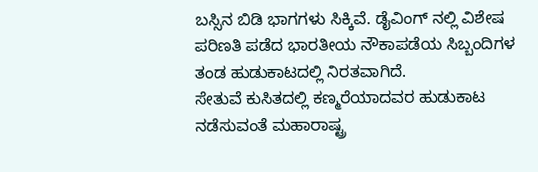ಬಸ್ಸಿನ ಬಿಡಿ ಭಾಗಗಳು ಸಿಕ್ಕಿವೆ. ಡೈವಿಂಗ್ ನಲ್ಲಿ ವಿಶೇಷ ಪರಿಣತಿ ಪಡೆದ ಭಾರತೀಯ ನೌಕಾಪಡೆಯ ಸಿಬ್ಬಂದಿಗಳ ತಂಡ ಹುಡುಕಾಟದಲ್ಲಿ ನಿರತವಾಗಿದೆ.
ಸೇತುವೆ ಕುಸಿತದಲ್ಲಿ ಕಣ್ಮರೆಯಾದವರ ಹುಡುಕಾಟ ನಡೆಸುವಂತೆ ಮಹಾರಾಷ್ಟ್ರ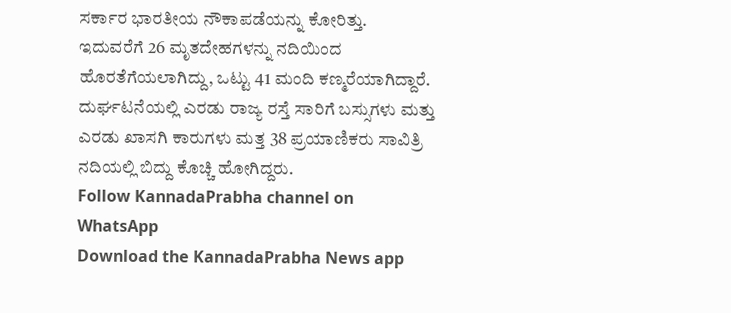ಸರ್ಕಾರ ಭಾರತೀಯ ನೌಕಾಪಡೆಯನ್ನು ಕೋರಿತ್ತು.
ಇದುವರೆಗೆ 26 ಮೃತದೇಹಗಳನ್ನು ನದಿಯಿಂದ ಹೊರತೆಗೆಯಲಾಗಿದ್ದು, ಒಟ್ಟು 41 ಮಂದಿ ಕಣ್ಮರೆಯಾಗಿದ್ದಾರೆ. ದುರ್ಘಟನೆಯಲ್ಲಿ ಎರಡು ರಾಜ್ಯ ರಸ್ತೆ ಸಾರಿಗೆ ಬಸ್ಸುಗಳು ಮತ್ತು ಎರಡು ಖಾಸಗಿ ಕಾರುಗಳು ಮತ್ತ 38 ಪ್ರಯಾಣಿಕರು ಸಾವಿತ್ರಿ ನದಿಯಲ್ಲಿ ಬಿದ್ದು ಕೊಚ್ಚಿ ಹೋಗಿದ್ದರು.
Follow KannadaPrabha channel on WhatsApp
Download the KannadaPrabha News app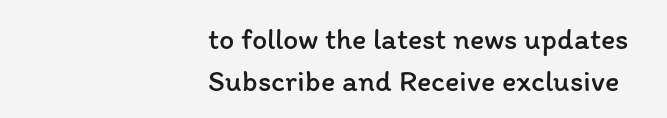to follow the latest news updates
Subscribe and Receive exclusive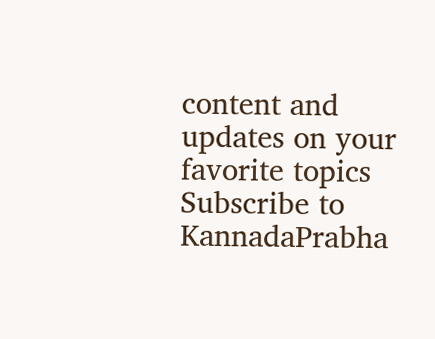content and updates on your favorite topics
Subscribe to KannadaPrabha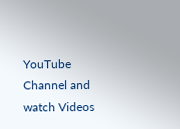YouTube Channel and watch Videos